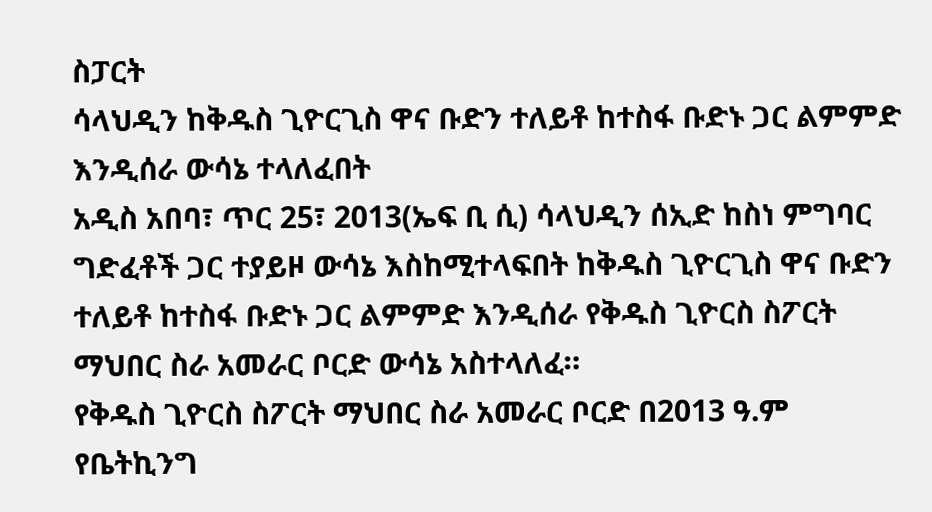ስፓርት
ሳላህዲን ከቅዱስ ጊዮርጊስ ዋና ቡድን ተለይቶ ከተስፋ ቡድኑ ጋር ልምምድ እንዲሰራ ውሳኔ ተላለፈበት
አዲስ አበባ፣ ጥር 25፣ 2013(ኤፍ ቢ ሲ) ሳላህዲን ሰኢድ ከስነ ምግባር ግድፈቶች ጋር ተያይዞ ውሳኔ እስከሚተላፍበት ከቅዱስ ጊዮርጊስ ዋና ቡድን ተለይቶ ከተስፋ ቡድኑ ጋር ልምምድ እንዲሰራ የቅዱስ ጊዮርስ ስፖርት ማህበር ስራ አመራር ቦርድ ውሳኔ አስተላለፈ።
የቅዱስ ጊዮርስ ስፖርት ማህበር ስራ አመራር ቦርድ በ2013 ዓ.ም የቤትኪንግ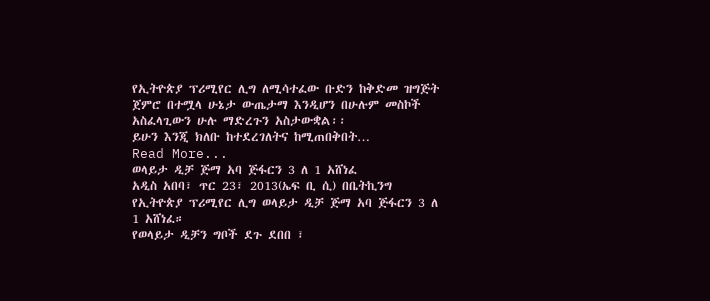የኢትዮጵያ ፕሪሚየር ሊግ ለሚሳተፈው ቡድን ከቅድመ ዝግጅት ጀምሮ በተሟላ ሁኔታ ውጤታማ እንዲሆን በሁሉም መስኮች አስፈላጊውን ሁሉ ማድረጉን አስታውቋል፡፡
ይሁን እንጂ ክለቡ ከተደረገለትና ከሚጠበቅበት…
Read More...
ወላይታ ዲቻ ጅማ አባ ጅፋርን 3 ለ 1 አሸነፈ
አዲስ አበባ፣ ጥር 23፣ 2013(ኤፍ ቢ ሲ) በቤትኪንግ የኢትዮጵያ ፕሪሚየር ሊግ ወላይታ ዲቻ ጅማ አባ ጅፋርን 3 ለ 1 አሸነፈ።
የወላይታ ዲቻን ግቦች ደጉ ደበበ ፣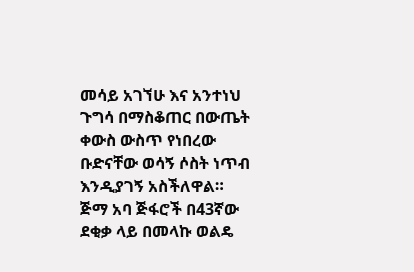መሳይ አገኘሁ እና አንተነህ ጉግሳ በማስቆጠር በውጤት ቀውስ ውስጥ የነበረው ቡድናቸው ወሳኝ ሶስት ነጥብ እንዲያገኝ አስችለዋል።
ጅማ አባ ጅፋሮች በ43ኛው ደቂቃ ላይ በመላኩ ወልዴ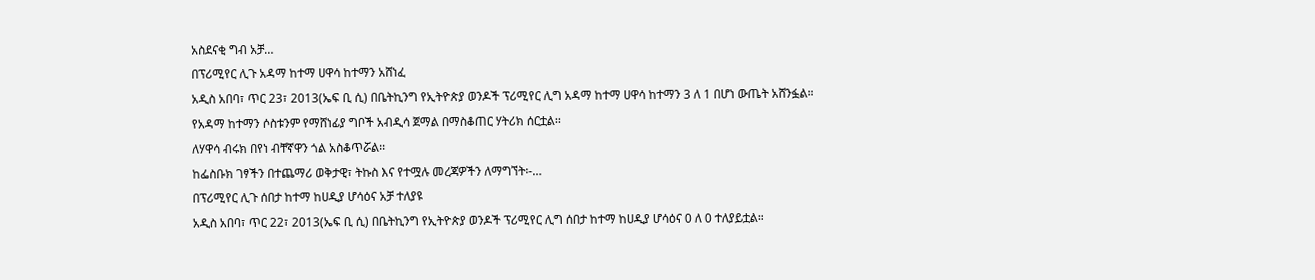አስደናቂ ግብ አቻ…
በፕሪሚየር ሊጉ አዳማ ከተማ ሀዋሳ ከተማን አሸነፈ
አዲስ አበባ፣ ጥር 23፣ 2013(ኤፍ ቢ ሲ) በቤትኪንግ የኢትዮጵያ ወንዶች ፕሪሚየር ሊግ አዳማ ከተማ ሀዋሳ ከተማን 3 ለ 1 በሆነ ውጤት አሸንፏል።
የአዳማ ከተማን ሶስቱንም የማሸነፊያ ግቦች አብዲሳ ጀማል በማስቆጠር ሃትሪክ ሰርቷል፡፡
ለሃዋሳ ብሩክ በየነ ብቸኛዋን ጎል አስቆጥሯል፡፡
ከፌስቡክ ገፃችን በተጨማሪ ወቅታዊ፣ ትኩስ እና የተሟሉ መረጃዎችን ለማግኘት፡-…
በፕሪሚየር ሊጉ ሰበታ ከተማ ከሀዲያ ሆሳዕና አቻ ተለያዩ
አዲስ አበባ፣ ጥር 22፣ 2013(ኤፍ ቢ ሲ) በቤትኪንግ የኢትዮጵያ ወንዶች ፕሪሚየር ሊግ ሰበታ ከተማ ከሀዲያ ሆሳዕና 0 ለ 0 ተለያይቷል።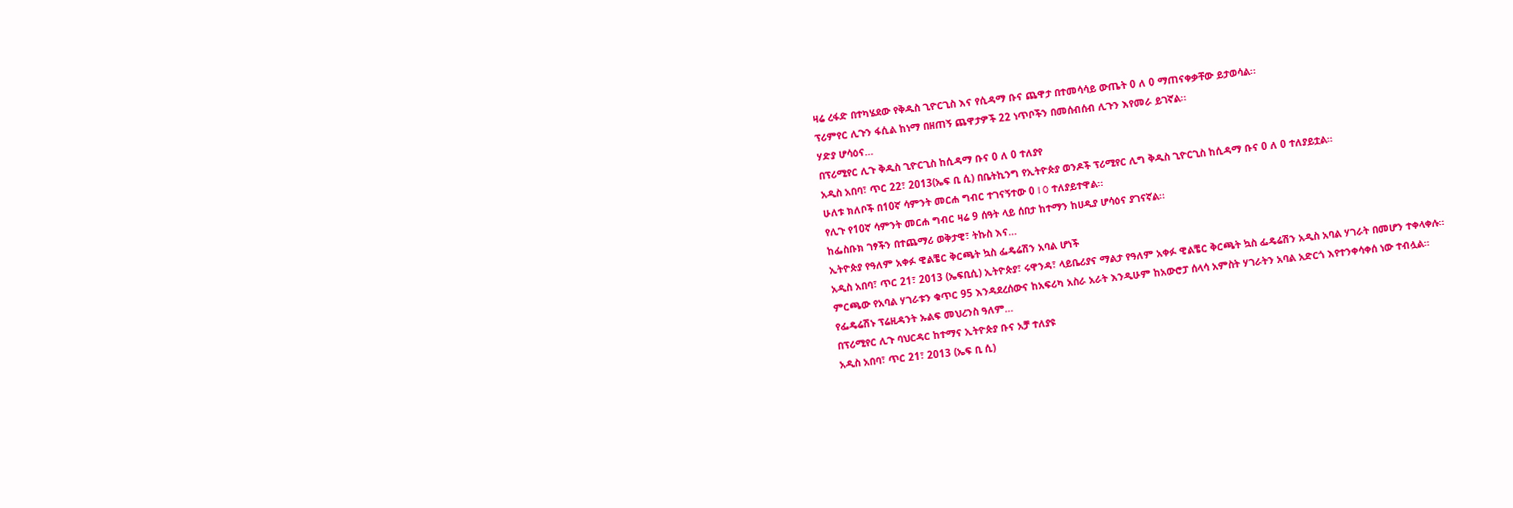ዛሬ ረፋድ በተካሄደው የቅዱስ ጊዮርጊስ እና የሲዳማ ቡና ጨዋታ በተመሳሳይ ውጤት 0 ለ 0 ማጠናቀቃቸው ይታወሳል፡፡
ፕሪምየር ሊጉን ፋሲል ከነማ በዘጠኝ ጨዋታዎች 22 ነጥቦችን በመሰብሰብ ሊጉን እየመራ ይገኛል፡፡
ሃድያ ሆሳዕና…
በፕሪሚየር ሊጉ ቅዱስ ጊዮርጊስ ከሲዳማ ቡና 0 ለ 0 ተለያየ
አዲስ አበባ፣ ጥር 22፣ 2013(ኤፍ ቢ ሲ) በቤትኪንግ የኢትዮጵያ ወንዶች ፕሪሚየር ሊግ ቅዱስ ጊዮርጊስ ከሲዳማ ቡና 0 ለ 0 ተለያይቷል።
ሁለቱ ክለቦች በ10ኛ ሳምንት መርሐ ግብር ተገናኝተው 0 l 0 ተለያይተዋል፡፡
የሊጉ የ10ኛ ሳምንት መርሐ ግብር ዛሬ 9 ሰዓት ላይ ሰበታ ከተማን ከሀዲያ ሆሳዕና ያገናኛል፡፡
ከፌስቡክ ገፃችን በተጨማሪ ወቅታዊ፣ ትኩስ እና…
ኢትዮጵያ የዓለም አቀፉ ዊልቼር ቅርጫት ኳስ ፌዴሬሽን አባል ሆነች
አዲስ አበባ፣ ጥር 21፣ 2013 (ኤፍቢሲ) ኢትዮጵያ፣ ሩዋንዳ፣ ላይቤሪያና ማልታ የዓለም አቀፉ ዊልቼር ቅርጫት ኳስ ፌዴሬሽን አዲስ አባል ሃገራት በመሆን ተቀላቀሉ።
ምርጫው የአባል ሃገራቱን ቁጥር 95 እንዳደረሰውና ከአፍሪካ አስራ አራት እንዲሁም ከአውሮፓ ሰላሳ አምስት ሃገራትን አባል አድርጎ እየተንቀሳቀሰ ነው ተብሏል።
የፌዴሬሽኑ ፕሬዚዳንት ኡልፍ መህረንስ ዓለም…
በፕሪሚየር ሊጉ ባህርዳር ከተማና ኢትዮጵያ ቡና አቻ ተለያዩ
አዲስ አበባ፣ ጥር 21፣ 2013 (ኤፍ ቢ ሲ)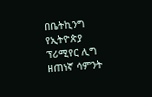በቤትኪንግ የኢትዮጵያ ፕሪሚየር ሊግ ዘጠነኛ ሳምንት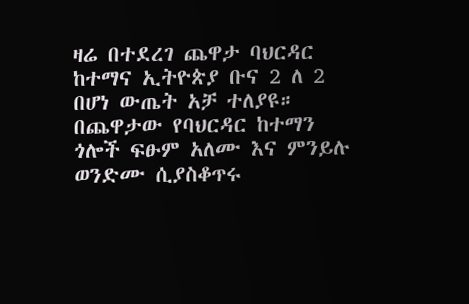ዛሬ በተደረገ ጨዋታ ባህርዳር ከተማና ኢትዮጵያ ቡና 2 ለ 2 በሆነ ውጤት አቻ ተለያዩ።
በጨዋታው የባህርዳር ከተማን ጎሎች ፍፁም አለሙ እና ምንይሉ ወንድሙ ሲያስቆጥሩ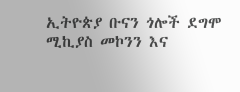ኢትዮጵያ ቡናን ጎሎች ደግሞ ሚኪያስ መኮንን እና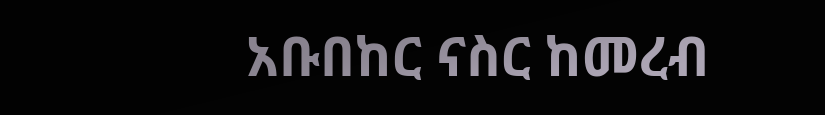አቡበከር ናስር ከመረብ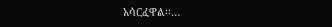አሳርፈዋል፡፡…